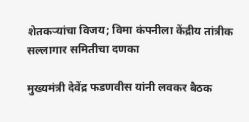शेतकऱ्यांचा विजय; विमा कंपनीला केंद्रीय तांत्रीक सल्लागार समितीचा दणका

मुख्यमंत्री देवेंद्र फडणवीस यांनी लवकर बैठक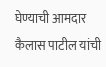घेण्याची आमदार कैलास पाटील यांची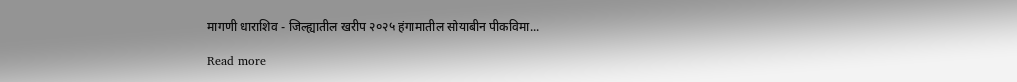मागणी धाराशिव - जिल्ह्यातील खरीप २०२५ हंगामातील सोयाबीन पीकविमा...

Read more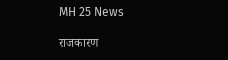MH 25 News

राजकारण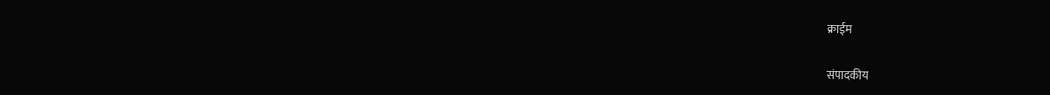क्राईम

संपादकीय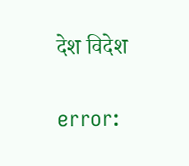देश विदेश

error: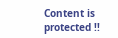Content is protected !!